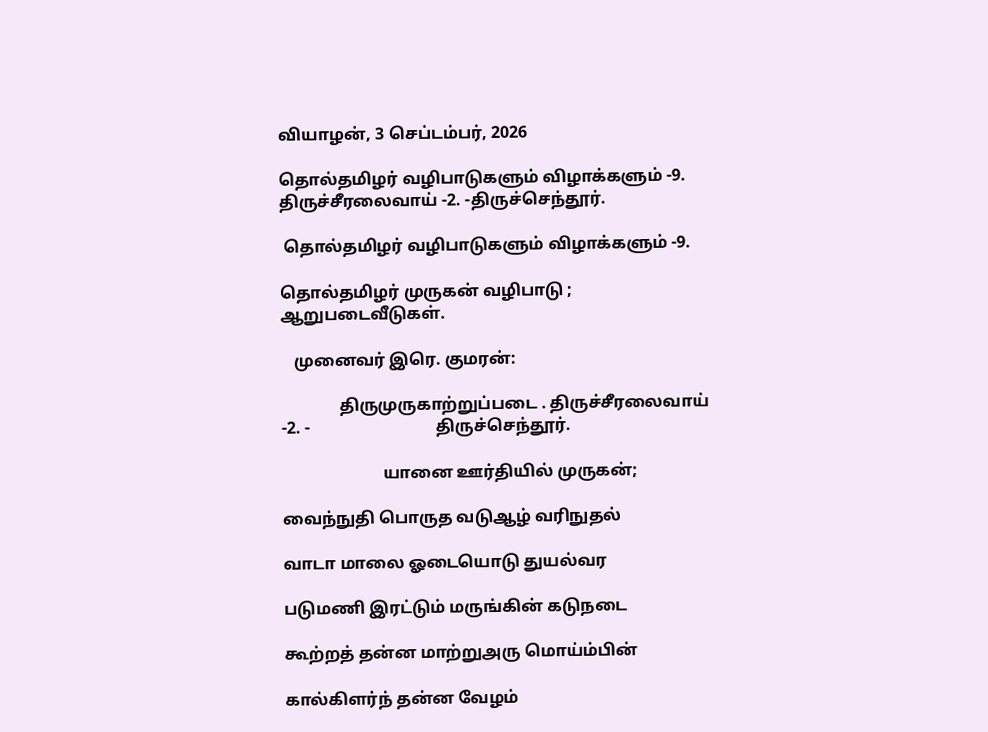வியாழன், 3 செப்டம்பர், 2026

தொல்தமிழர் வழிபாடுகளும் விழாக்களும் -9. திருச்சீரலைவாய் -2. -திருச்செந்தூர்.

 தொல்தமிழர் வழிபாடுகளும் விழாக்களும் -9.

தொல்தமிழர் முருகன் வழிபாடு ; ஆறுபடைவீடுகள்.

   முனைவர் இரெ. குமரன்:

              திருமுருகாற்றுப்படை . திருச்சீரலைவாய்  -2. -                              திருச்செந்தூர்.

                        யானை ஊர்தியில் முருகன்;

வைந்நுதி பொருத வடுஆழ் வரிநுதல்

வாடா மாலை ஓடையொடு துயல்வர

படுமணி இரட்டும் மருங்கின் கடுநடை

கூற்றத் தன்ன மாற்றுஅரு மொய்ம்பின்

கால்கிளர்ந் தன்ன வேழம்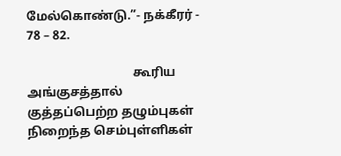மேல்கொண்டு.”- நக்கீரர் - 78 – 82.

                                  கூரிய அங்குசத்தால் குத்தப்பெற்ற தழும்புகள் நிறைந்த செம்புள்ளிகள்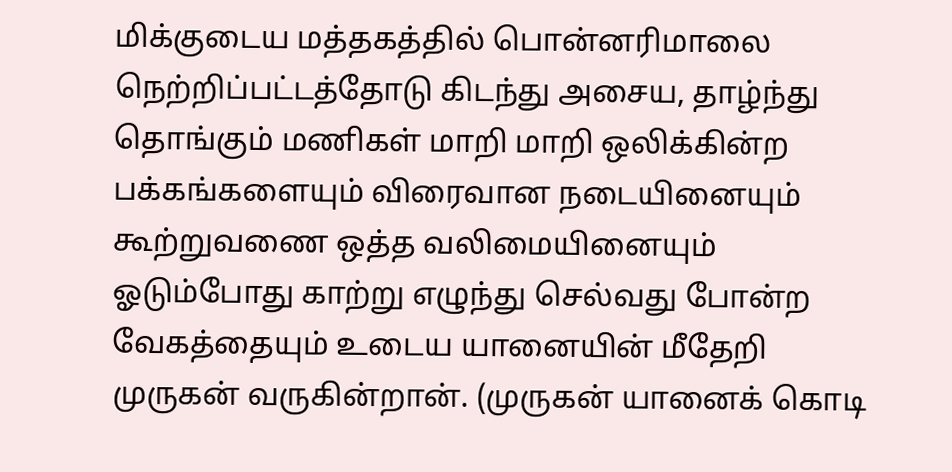மிக்குடைய மத்தகத்தில் பொன்னரிமாலை நெற்றிப்பட்டத்தோடு கிடந்து அசைய, தாழ்ந்து தொங்கும் மணிகள் மாறி மாறி ஒலிக்கின்ற பக்கங்களையும் விரைவான நடையினையும் கூற்றுவணை ஒத்த வலிமையினையும் ஓடும்போது காற்று எழுந்து செல்வது போன்ற வேகத்தையும் உடைய யானையின் மீதேறி முருகன் வருகின்றான். (முருகன் யானைக் கொடி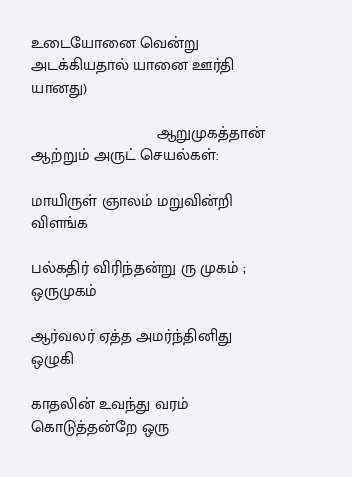உடையோனை வென்று அடக்கியதால் யானை ஊர்தி யானது)

                            ஆறுமுகத்தான் ஆற்றும் அருட் செயல்கள்:

மாயிருள் ஞாலம் மறுவின்றி விளங்க

பல்கதிர் விரிந்தன்று ரு முகம் ; ஒருமுகம்

ஆர்வலர் ஏத்த அமர்ந்தினிது ஒழுகி

காதலின் உவந்து வரம் கொடுத்தன்றே ஒரு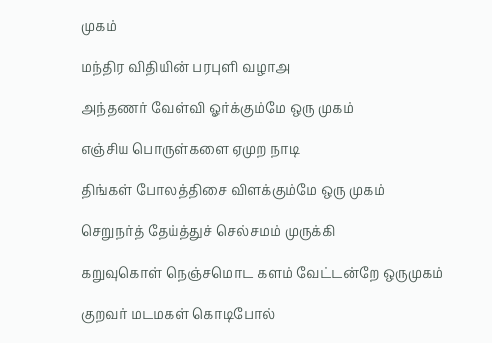முகம்

மந்திர விதியின் பரபுளி வழாஅ

அந்தணர் வேள்வி ஓர்க்கும்மே ஒரு முகம்

எஞ்சிய பொருள்களை ஏமுற நாடி

திங்கள் போலத்திசை விளக்கும்மே ஒரு முகம்

செறுநர்த் தேய்த்துச் செல்சமம் முருக்கி

கறுவுகொள் நெஞ்சமொட களம் வேட்டன்றே ஒருமுகம்

குறவர் மடமகள் கொடிபோல்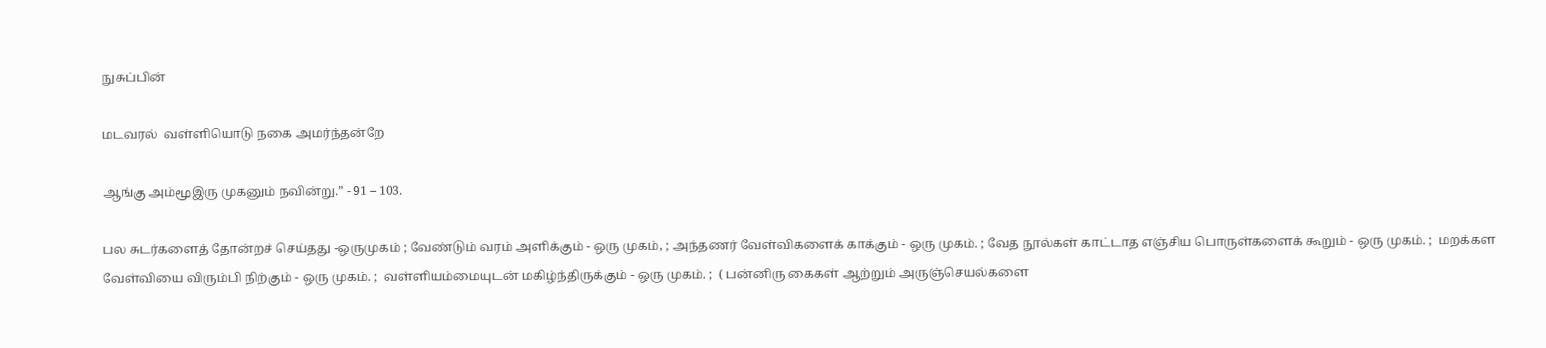நுசுப்பின்

மடவரல்  வள்ளியொடு நகை அமர்ந்தன்றே

ஆங்கு அம்மூஇரு முகனும் நவின்று.” - 91 – 103.

பல சுடர்களைத் தோன்றச் செய்தது -ஒருமுகம் ; வேண்டும் வரம் அளிக்கும் - ஒரு முகம், ; அந்தணர் வேள்விகளைக் காக்கும் - ஒரு முகம். ; வேத நூல்கள் காட்டாத எஞ்சிய பொருள்களைக் கூறும் - ஒரு முகம். ;  மறக்கள வேள்வியை விரும்பி நிற்கும் - ஒரு முகம். ;  வள்ளியம்மையுடன் மகிழ்ந்திருக்கும் - ஒரு முகம். ;  ( பன்னிரு கைகள் ஆற்றும் அருஞ்செயல்களை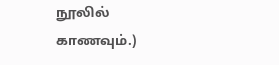நூலில் காணவும்.)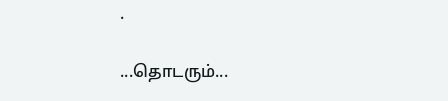.

...தொடரும்...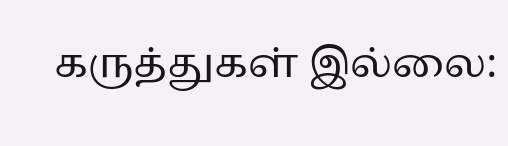கருத்துகள் இல்லை: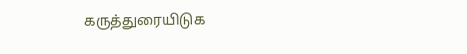கருத்துரையிடுக